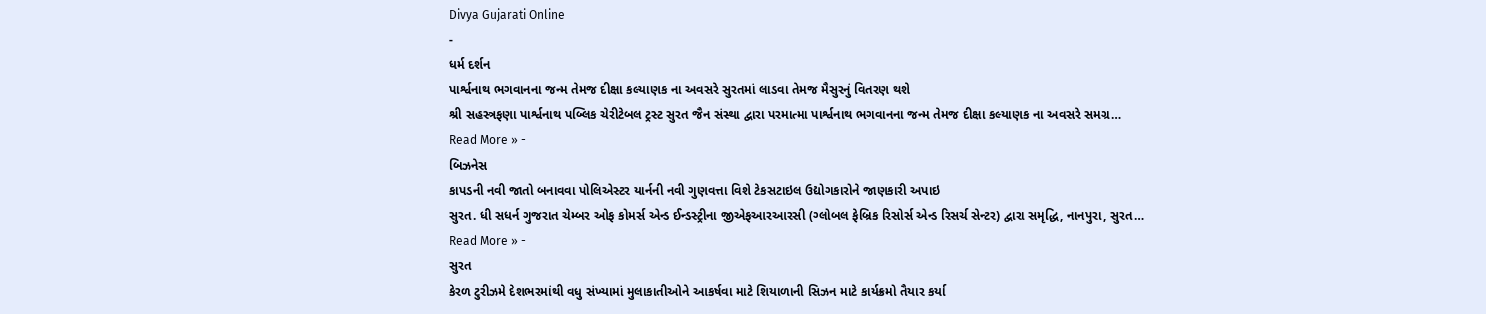Divya Gujarati Online
-
ધર્મ દર્શન
પાર્શ્વનાથ ભગવાનના જન્મ તેમજ દીક્ષા કલ્યાણક ના અવસરે સુરતમાં લાડવા તેમજ મૈસુરનું વિતરણ થશે
શ્રી સહસ્ત્રફણા પાર્શ્વનાથ પબ્લિક ચેરીટેબલ ટ્રસ્ટ સુરત જૈન સંસ્થા દ્વારા પરમાત્મા પાર્શ્વનાથ ભગવાનના જન્મ તેમજ દીક્ષા કલ્યાણક ના અવસરે સમગ્ર…
Read More » -
બિઝનેસ
કાપડની નવી જાતો બનાવવા પોલિએસ્ટર યાર્નની નવી ગુણવત્તા વિશે ટેકસટાઇલ ઉદ્યોગકારોને જાણકારી અપાઇ
સુરત. ધી સધર્ન ગુજરાત ચેમ્બર ઓફ કોમર્સ એન્ડ ઈન્ડસ્ટ્રીના જીએફઆરઆરસી (ગ્લોબલ ફેબ્રિક રિસોર્સ એન્ડ રિસર્ચ સેન્ટર) દ્વારા સમૃદ્ધિ, નાનપુરા, સુરત…
Read More » -
સુરત
કેરળ ટુરીઝમે દેશભરમાંથી વધુ સંખ્યામાં મુલાકાતીઓને આકર્ષવા માટે શિયાળાની સિઝન માટે કાર્યક્રમો તૈયાર કર્યા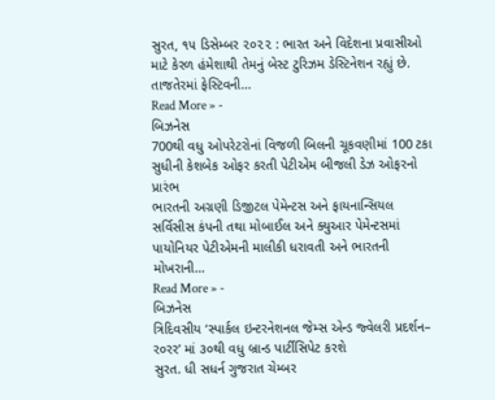સુરત, ૧૫ ડિસેમ્બર ૨૦૨૨ : ભારત અને વિદેશના પ્રવાસીઓ માટે કેરળ હંમેશાથી તેમનું બેસ્ટ ટુરિઝમ ડેસ્ટિનેશન રહ્યું છે. તાજતેરમાં ફેસ્ટિવની…
Read More » -
બિઝનેસ
700થી વધુ ઓપરેટરોનાં વિજળી બિલની ચૂકવણીમાં 100 ટકા સુધીની કેશબેક ઓફર કરતી પેટીએમ બીજલી ડેઝ ઓફરનો પ્રારંભ
ભારતની અગ્રણી ડિજીટલ પેમેન્ટસ અને ફાયનાન્સિયલ સર્વિસીસ કંપની તથા મોબાઈલ અને ક્યુઆર પેમેન્ટસમાં પાયોનિયર પેટીએમની માલીકી ધરાવતી અને ભારતની મોખરાની…
Read More » -
બિઝનેસ
ત્રિદિવસીય ‘સ્પાર્કલ ઇન્ટરનેશનલ જેમ્સ એન્ડ જ્વેલરી પ્રદર્શન– ર૦રર’ માં ૩૦થી વધુ બ્રાન્ડ પાર્ટીસિપેટ કરશે
સુરત. ધી સધર્ન ગુજરાત ચેમ્બર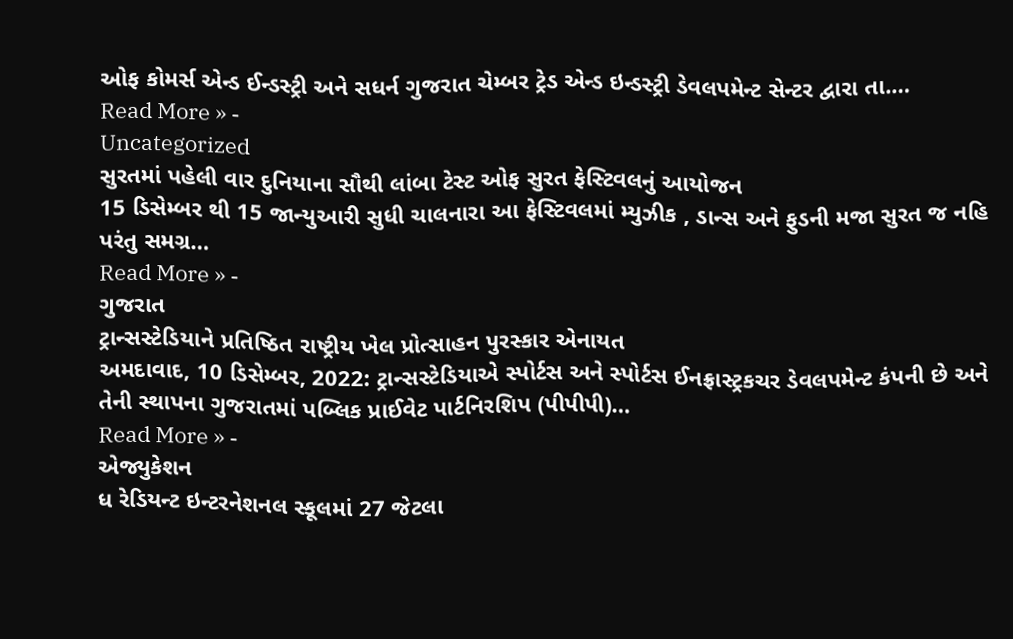ઓફ કોમર્સ એન્ડ ઈન્ડસ્ટ્રી અને સધર્ન ગુજરાત ચેમ્બર ટ્રેડ એન્ડ ઇન્ડસ્ટ્રી ડેવલપમેન્ટ સેન્ટર દ્વારા તા.…
Read More » -
Uncategorized
સુરતમાં પહેલી વાર દુનિયાના સૌથી લાંબા ટેસ્ટ ઓફ સુરત ફેસ્ટિવલનું આયોજન
15 ડિસેમ્બર થી 15 જાન્યુઆરી સુધી ચાલનારા આ ફેસ્ટિવલમાં મ્યુઝીક , ડાન્સ અને ફુડની મજા સુરત જ નહિ પરંતુ સમગ્ર…
Read More » -
ગુજરાત
ટ્રાન્સસ્ટેડિયાને પ્રતિષ્ઠિત રાષ્ટ્રીય ખેલ પ્રોત્સાહન પુરસ્કાર એનાયત
અમદાવાદ, 10 ડિસેમ્બર, 2022: ટ્રાન્સસ્ટેડિયાએ સ્પોર્ટસ અને સ્પોર્ટસ ઈનફ્રાસ્ટ્રકચર ડેવલપમેન્ટ કંપની છે અને તેની સ્થાપના ગુજરાતમાં પબ્લિક પ્રાઈવેટ પાર્ટનિરશિપ (પીપીપી)…
Read More » -
એજ્યુકેશન
ધ રેડિયન્ટ ઇન્ટરનેશનલ સ્કૂલમાં 27 જેટલા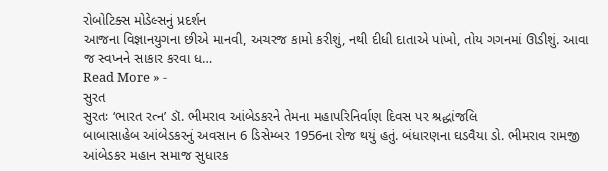રોબોટિક્સ મોડેલ્સનું પ્રદર્શન
આજના વિજ્ઞાનયુગના છીએ માનવી, અચરજ કામો કરીશું, નથી દીધી દાતાએ પાંખો, તોય ગગનમાં ઊડીશું. આવા જ સ્વપ્નને સાકાર કરવા ધ…
Read More » -
સુરત
સુરતઃ ‘ભારત રત્ન’ ડૉ. ભીમરાવ આંબેડકરને તેમના મહાપરિનિર્વાણ દિવસ પર શ્રદ્ધાંજલિ
બાબાસાહેબ આંબેડકરનું અવસાન 6 ડિસેમ્બર 1956ના રોજ થયું હતું. બંધારણના ઘડવૈયા ડો. ભીમરાવ રામજી આંબેડકર મહાન સમાજ સુધારક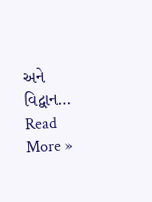અને વિદ્વાન…
Read More »